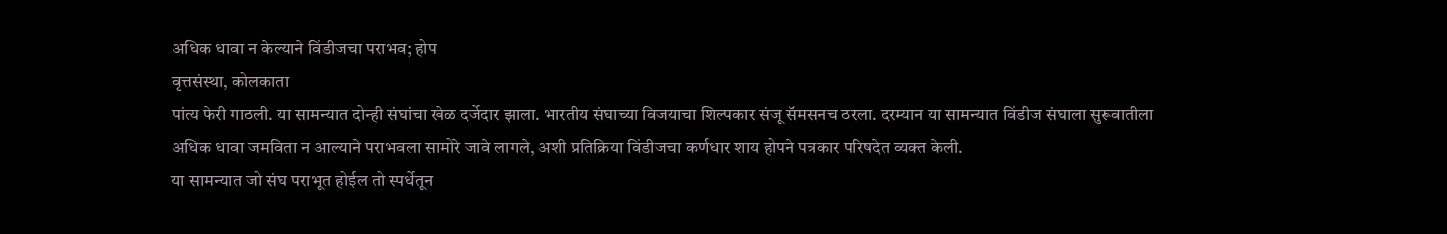अधिक धावा न केल्याने विंडीजचा पराभव; होप
वृत्तसंस्था, कोलकाता
पांत्य फेरी गाठली. या सामन्यात दोन्ही संघांचा खेळ दर्जेदार झाला. भारतीय संघाच्या विजयाचा शिल्पकार संजू सॅमसनच ठरला. दरम्यान या सामन्यात विंडीज संघाला सुरूवातीला अधिक धावा जमविता न आल्याने पराभवला सामोरे जावे लागले, अशी प्रतिक्रिया विंडीजचा कर्णधार शाय होपने पत्रकार परिषदेत व्यक्त केली.
या सामन्यात जो संघ पराभूत होईल तो स्पर्धेतून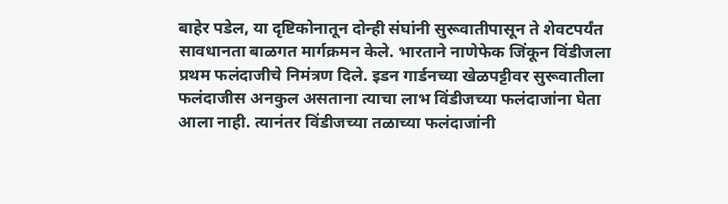बाहेर पडेल, या दृष्टिकोनातून दोन्ही संघांनी सुरूवातीपासून ते शेवटपर्यंत सावधानता बाळगत मार्गक्रमन केले. भारताने नाणेफेक जिंकून विंडीजला प्रथम फलंदाजीचे निमंत्रण दिले. इडन गार्डनच्या खेळपट्टीवर सुरूवातीला फलंदाजीस अनकुल असताना त्याचा लाभ विंडीजच्या फलंदाजांना घेता आला नाही. त्यानंतर विंडीजच्या तळाच्या फलंदाजांनी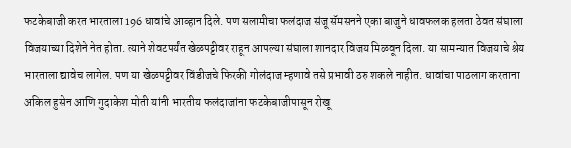फटकेबाजी करत भारताला 196 धावांचे आव्हान दिले. पण सलामीचा फलंदाज संजू सॅमसनने एका बाजुने धावफलक हलता ठेवत संघाला विजयाच्या दिशेने नेत होता. त्याने शेवटपर्यंत खेळपट्टीवर राहून आपल्या संघाला शानदार विजय मिळवून दिला. या सामन्यात विजयाचे श्रेय भारताला द्यावेच लागेल. पण या खेळपट्टीवर विंडीजचे फिरकी गोलंदाज म्हणावे तसे प्रभावी ठरु शकले नाहीत. धावांचा पाठलाग करताना अकिल हुसेन आणि गुदाकेश मोती यांनी भारतीय फलंदाजांना फटकेबाजीपासून रोखू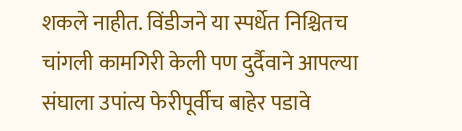शकले नाहीत. विंडीजने या स्पर्धेत निश्चितच चांगली कामगिरी केली पण दुर्दैवाने आपल्या संघाला उपांत्य फेरीपूर्वीच बाहेर पडावे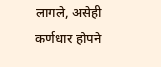लागले, असेही कर्णधार होपने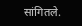सांगितले.